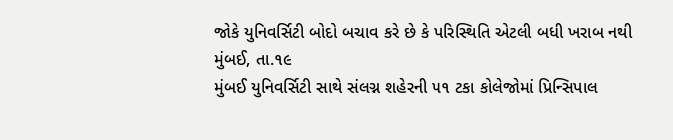જોકે યુનિવર્સિટી બોદો બચાવ કરે છે કે પરિસ્થિતિ એટલી બધી ખરાબ નથી
મુંબઈ, તા.૧૯
મુંબઈ યુનિવર્સિટી સાથે સંલગ્ન શહેરની ૫૧ ટકા કોલેજોમાં પ્રિન્સિપાલ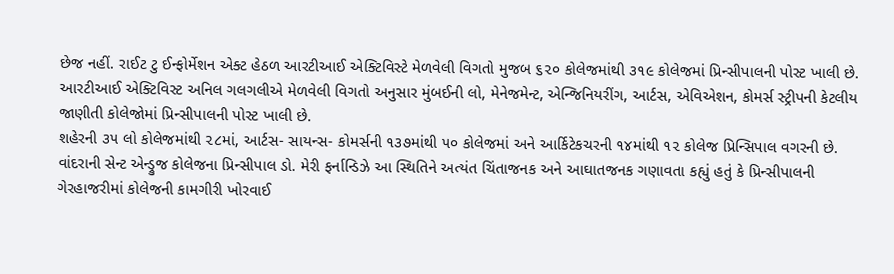છેજ નહીં. રાઈટ ટુ ઈન્ફોર્મેશન એક્ટ હેઠળ આરટીઆઈ એક્ટિવિસ્ટે મેળવેલી વિગતો મુજબ ૬૨૦ કોલેજમાંથી ૩૧૯ કોલેજમાં પ્રિન્સીપાલની પોસ્ટ ખાલી છે.
આરટીઆઈ એક્ટિવિસ્ટ અનિલ ગલગલીએ મેળવેલી વિગતો અનુસાર મુંબઈની લો, મેનેજમેન્ટ, એન્જિનિયરીંગ, આર્ટસ, એવિએશન, કોમર્સ સ્ટ્રીપની કેટલીય જાણીતી કોલેજોમાં પ્રિન્સીપાલની પોસ્ટ ખાલી છે.
શહેરની ૩૫ લો કોલેજમાંથી ૨૮માં, આર્ટસ- સાયન્સ- કોમર્સની ૧૩૭માંથી ૫૦ કોલેજમાં અને આર્કિટેકચરની ૧૪માંથી ૧૨ કોલેજ પ્રિન્સિપાલ વગરની છે.
વાંદરાની સેન્ટ એન્ડ્રુજ કોલેજના પ્રિન્સીપાલ ડો. મેરી ફર્નાન્ડિઝે આ સ્થિતિને અત્યંત ચિંતાજનક અને આઘાતજનક ગણાવતા કહ્યું હતું કે પ્રિન્સીપાલની ગેરહાજરીમાં કોલેજની કામગીરી ખોરવાઈ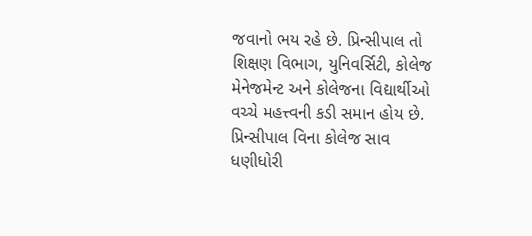જવાનો ભય રહે છે. પ્રિન્સીપાલ તો શિક્ષણ વિભાગ, યુનિવર્સિટી, કોલેજ મેનેજમેન્ટ અને કોલેજના વિદ્યાર્થીઓ વચ્ચે મહત્ત્વની કડી સમાન હોય છે. પ્રિન્સીપાલ વિના કોલેજ સાવ ધણીધોરી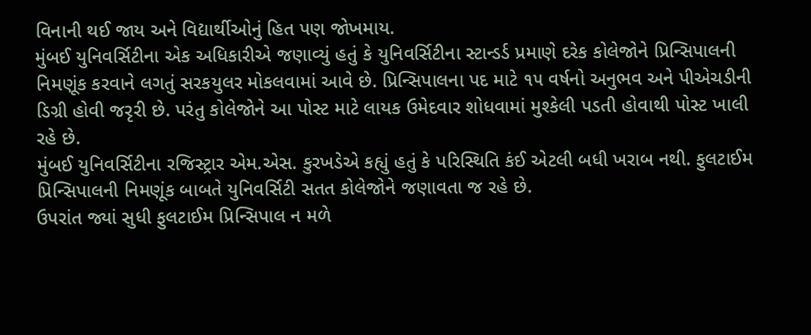વિનાની થઈ જાય અને વિદ્યાર્થીઓનું હિત પણ જોખમાય.
મુંબઈ યુનિવર્સિટીના એક અધિકારીએ જણાવ્યું હતું કે યુનિવર્સિટીના સ્ટાન્ડર્ડ પ્રમાણે દરેક કોલેજોને પ્રિન્સિપાલની નિમણૂંક કરવાને લગતું સરકયુલર મોકલવામાં આવે છે. પ્રિન્સિપાલના પદ માટે ૧૫ વર્ષનો અનુભવ અને પીએચડીની ડિગ્રી હોવી જરૃરી છે. પરંતુ કોલેજોને આ પોસ્ટ માટે લાયક ઉમેદવાર શોધવામાં મુશ્કેલી પડતી હોવાથી પોસ્ટ ખાલી રહે છે.
મુંબઈ યુનિવર્સિટીના રજિસ્ટ્રાર એમ.એસ. કુરખડેએ કહ્યું હતું કે પરિસ્થિતિ કંઈ એટલી બધી ખરાબ નથી. ફુલટાઈમ પ્રિન્સિપાલની નિમણૂંક બાબતે યુનિવર્સિટી સતત કોલેજોને જણાવતા જ રહે છે.
ઉપરાંત જ્યાં સુધી ફુલટાઈમ પ્રિન્સિપાલ ન મળે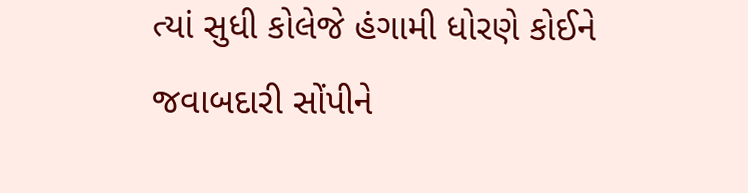ત્યાં સુધી કોલેજે હંગામી ધોરણે કોઈને જવાબદારી સોંપીને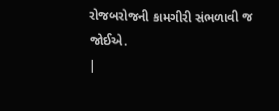રોજબરોજની કામગીરી સંભળાવી જ જોઈએ.
|